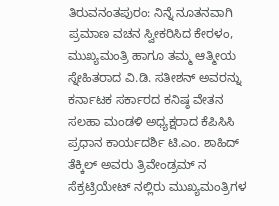ತಿರುವನಂತಪುರಂ: ನಿನ್ನೆ ನೂತನವಾಗಿ ಪ್ರಮಾಣ ವಚನ ಸ್ವೀಕರಿಸಿದ ಕೇರಳಂ, ಮುಖ್ಯಮಂತ್ರಿ ಹಾಗೂ ತಮ್ಮ ಆತ್ಮೀಯ ಸ್ನೇಹಿತರಾದ ವಿ.ಡಿ. ಸತೀಶನ್ ಅವರನ್ನು ಕರ್ನಾಟಕ ಸರ್ಕಾರದ ಕನಿಷ್ಠ ವೇತನ ಸಲಹಾ ಮಂಡಳಿ ಅಧ್ಯಕ್ಷರಾದ ಕೆಪಿಸಿಸಿ ಪ್ರಧಾನ ಕಾರ್ಯದರ್ಶಿ ಟಿ.ಎಂ. ಶಾಹಿದ್ ತೆಕ್ಕಿಲ್ ಅವರು ತ್ರಿವೇಂಡ್ರಮ್ ನ ಸೆಕ್ರಟ್ರಿಯೇಟ್ ನಲ್ಲಿರು ಮುಖ್ಯಮಂತ್ರಿಗಳ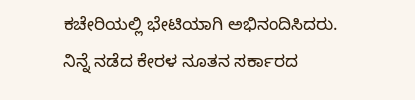ಕಚೇರಿಯಲ್ಲಿ ಭೇಟಿಯಾಗಿ ಅಭಿನಂದಿಸಿದರು.
ನಿನ್ನೆ ನಡೆದ ಕೇರಳ ನೂತನ ಸರ್ಕಾರದ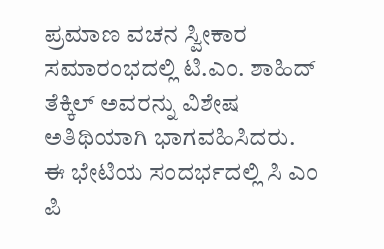ಪ್ರಮಾಣ ವಚನ ಸ್ವೀಕಾರ ಸಮಾರಂಭದಲ್ಲಿ ಟಿ.ಎಂ. ಶಾಹಿದ್ ತೆಕ್ಕಿಲ್ ಅವರನ್ನು ವಿಶೇಷ ಅತಿಥಿಯಾಗಿ ಭಾಗವಹಿಸಿದರು.
ಈ ಭೇಟಿಯ ಸಂದರ್ಭದಲ್ಲಿ ಸಿ ಎಂ ಪಿ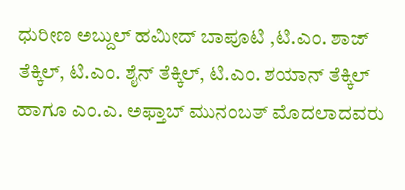ಧುರೀಣ ಅಬ್ದುಲ್ ಹಮೀದ್ ಬಾಪೂಟಿ ,ಟಿ.ಎಂ. ಶಾಜ್ ತೆಕ್ಕಿಲ್, ಟಿ.ಎಂ. ಶೈನ್ ತೆಕ್ಕಿಲ್, ಟಿ.ಎಂ. ಶಯಾನ್ ತೆಕ್ಕಿಲ್ ಹಾಗೂ ಎಂ.ಎ. ಅಫ್ತಾಬ್ ಮುನಂಬತ್ ಮೊದಲಾದವರು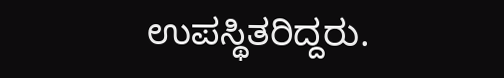ಉಪಸ್ಥಿತರಿದ್ದರು.